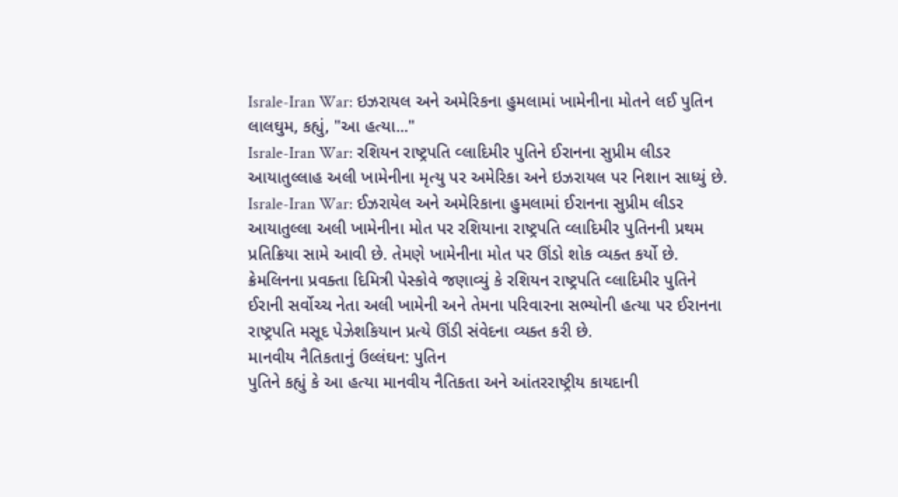Israle-Iran War: ઇઝરાયલ અને અમેરિકના હુમલામાં ખામેનીના મોતને લઈ પુતિન લાલઘુમ, કહ્યું, "આ હત્યા..."
Israle-Iran War: રશિયન રાષ્ટ્રપતિ વ્લાદિમીર પુતિને ઈરાનના સુપ્રીમ લીડર આયાતુલ્લાહ અલી ખામેનીના મૃત્યુ પર અમેરિકા અને ઇઝરાયલ પર નિશાન સાધ્યું છે.
Israle-Iran War: ઈઝરાયેલ અને અમેરિકાના હુમલામાં ઈરાનના સુપ્રીમ લીડર આયાતુલ્લા અલી ખામેનીના મોત પર રશિયાના રાષ્ટ્રપતિ વ્લાદિમીર પુતિનની પ્રથમ પ્રતિક્રિયા સામે આવી છે. તેમણે ખામેનીના મોત પર ઊંડો શોક વ્યક્ત કર્યો છે. ક્રેમલિનના પ્રવક્તા દિમિત્રી પેસ્કોવે જણાવ્યું કે રશિયન રાષ્ટ્રપતિ વ્લાદિમીર પુતિને ઈરાની સર્વોચ્ચ નેતા અલી ખામેની અને તેમના પરિવારના સભ્યોની હત્યા પર ઈરાનના રાષ્ટ્રપતિ મસૂદ પેઝેશકિયાન પ્રત્યે ઊંડી સંવેદના વ્યક્ત કરી છે.
માનવીય નૈતિકતાનું ઉલ્લંઘન: પુતિન
પુતિને કહ્યું કે આ હત્યા માનવીય નૈતિકતા અને આંતરરાષ્ટ્રીય કાયદાની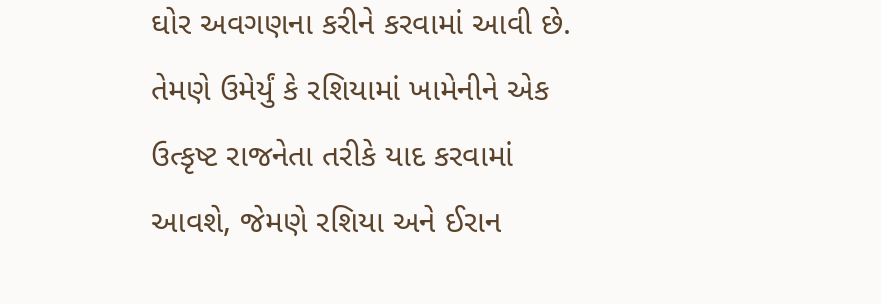ઘોર અવગણના કરીને કરવામાં આવી છે. તેમણે ઉમેર્યું કે રશિયામાં ખામેનીને એક ઉત્કૃષ્ટ રાજનેતા તરીકે યાદ કરવામાં આવશે, જેમણે રશિયા અને ઈરાન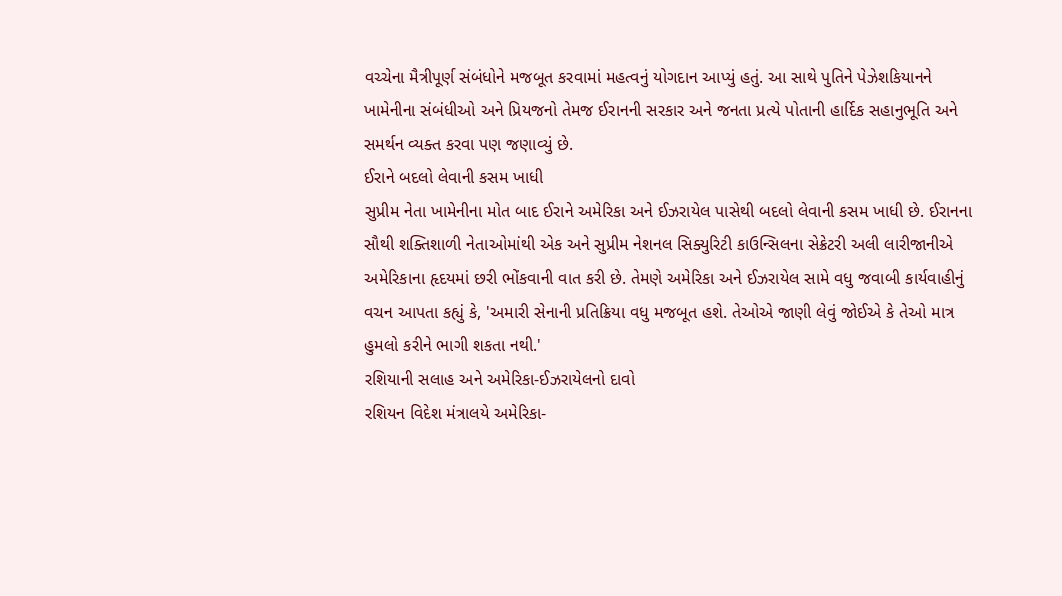વચ્ચેના મૈત્રીપૂર્ણ સંબંધોને મજબૂત કરવામાં મહત્વનું યોગદાન આપ્યું હતું. આ સાથે પુતિને પેઝેશકિયાનને ખામેનીના સંબંધીઓ અને પ્રિયજનો તેમજ ઈરાનની સરકાર અને જનતા પ્રત્યે પોતાની હાર્દિક સહાનુભૂતિ અને સમર્થન વ્યક્ત કરવા પણ જણાવ્યું છે.
ઈરાને બદલો લેવાની કસમ ખાધી
સુપ્રીમ નેતા ખામેનીના મોત બાદ ઈરાને અમેરિકા અને ઈઝરાયેલ પાસેથી બદલો લેવાની કસમ ખાધી છે. ઈરાનના સૌથી શક્તિશાળી નેતાઓમાંથી એક અને સુપ્રીમ નેશનલ સિક્યુરિટી કાઉન્સિલના સેક્રેટરી અલી લારીજાનીએ અમેરિકાના હૃદયમાં છરી ભોંકવાની વાત કરી છે. તેમણે અમેરિકા અને ઈઝરાયેલ સામે વધુ જવાબી કાર્યવાહીનું વચન આપતા કહ્યું કે, 'અમારી સેનાની પ્રતિક્રિયા વધુ મજબૂત હશે. તેઓએ જાણી લેવું જોઈએ કે તેઓ માત્ર હુમલો કરીને ભાગી શકતા નથી.'
રશિયાની સલાહ અને અમેરિકા-ઈઝરાયેલનો દાવો
રશિયન વિદેશ મંત્રાલયે અમેરિકા-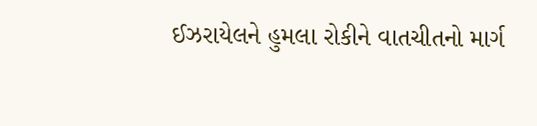ઈઝરાયેલને હુમલા રોકીને વાતચીતનો માર્ગ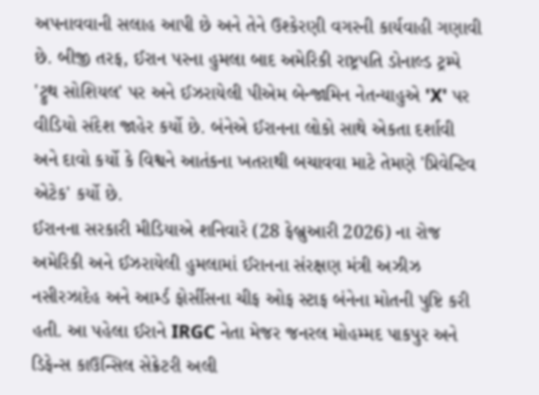અપનાવવાની સલાહ આપી છે અને તેને ઉશ્કેરણી વગરની કાર્યવાહી ગણાવી છે. બીજી તરફ, ઈરાન પરના હુમલા બાદ અમેરિકી રાષ્ટ્રપતિ ડોનાલ્ડ ટ્રમ્પે 'ટ્રુથ સોશિયલ' પર અને ઈઝરાયેલી પીએમ બેન્જામિન નેતન્યાહુએ 'X' પર વીડિયો સંદેશ જાહેર કર્યો છે. બંનેએ ઈરાનના લોકો સાથે એકતા દર્શાવી અને દાવો કર્યો કે વિશ્વને આતંકના ખતરાથી બચાવવા માટે તેમણે 'પ્રિવેન્ટિવ એટેક' કર્યો છે.
ઈરાનના સરકારી મીડિયાએ શનિવારે (28 ફેબ્રુઆરી 2026) ના રોજ અમેરિકી અને ઈઝરાયેલી હુમલામાં ઈરાનના સંરક્ષણ મંત્રી અઝીઝ નસીરઝાદેહ અને આર્મ્ડ ફોર્સીસના ચીફ ઓફ સ્ટાફ બંનેના મોતની પુષ્ટિ કરી હતી. આ પહેલા ઈરાને IRGC નેતા મેજર જનરલ મોહમ્મદ પાકપુર અને ડિફેન્સ કાઉન્સિલ સેક્રેટરી અલી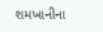શમખાનીના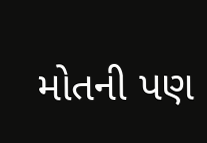મોતની પણ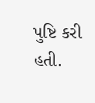પુષ્ટિ કરી હતી.